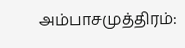அம்பாசமுத்திரம்: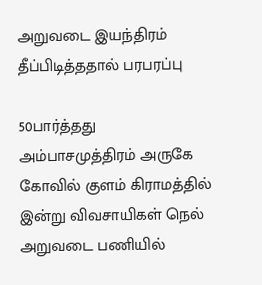அறுவடை இயந்திரம் தீப்பிடித்ததால் பரபரப்பு

50பார்த்தது
அம்பாசமுத்திரம் அருகே கோவில் குளம் கிராமத்தில் இன்று விவசாயிகள் நெல் அறுவடை பணியில்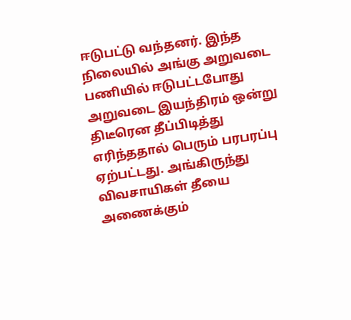ஈடுபட்டு வந்தனர். இந்த நிலையில் அங்கு அறுவடை பணியில் ஈடுபட்டபோது அறுவடை இயந்திரம் ஒன்று திடீரென தீப்பிடித்து எரிந்ததால் பெரும் பரபரப்பு ஏற்பட்டது. அங்கிருந்து விவசாயிகள் தீயை அணைக்கும்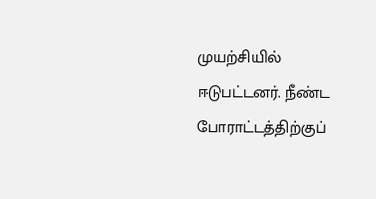முயற்சியில் ஈடுபட்டனர். நீண்ட போராட்டத்திற்குப்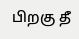பிறகு தீ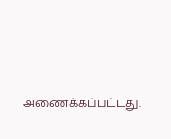அணைக்கப்பட்டது.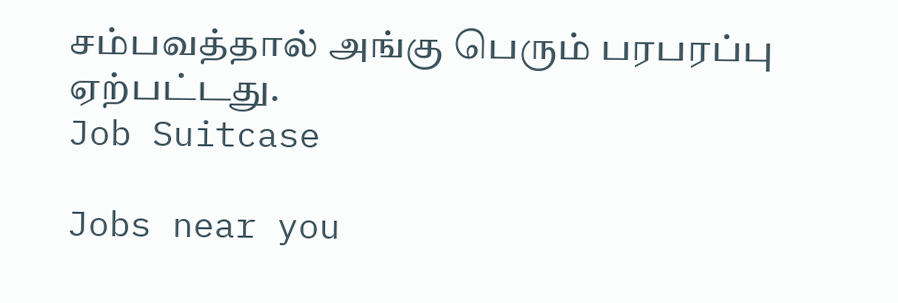சம்பவத்தால் அங்கு பெரும் பரபரப்பு ஏற்பட்டது.
Job Suitcase

Jobs near you